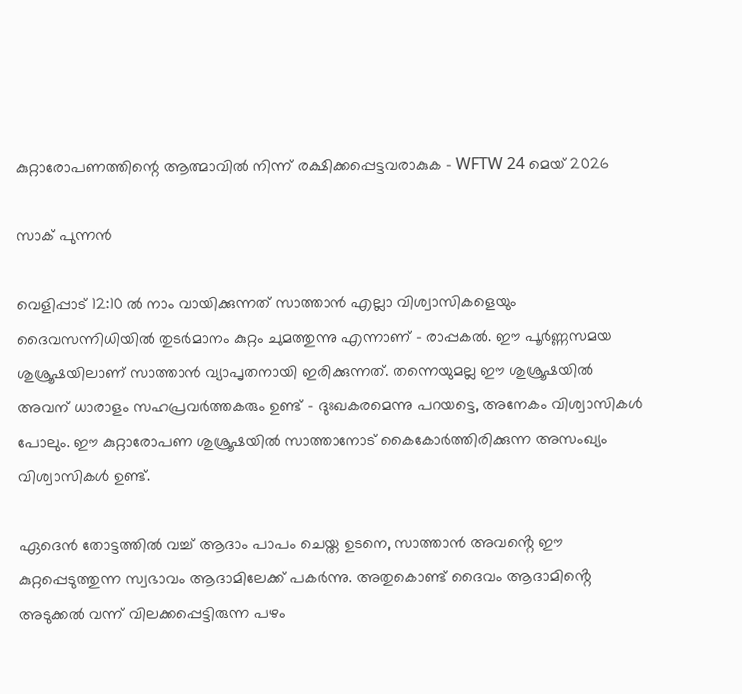കുറ്റാരോപണത്തിന്റെ ആത്മാവിൽ നിന്ന് രക്ഷിക്കപ്പെട്ടവരാകുക – WFTW 24 മെയ് 2026

സാക് പുന്നൻ

വെളിപ്പാട് 12:10 ൽ നാം വായിക്കുന്നത് സാത്താൻ എല്ലാ വിശ്വാസികളെയും ദൈവസന്നിധിയിൽ തുടർമാനം കുറ്റം ചുമത്തുന്നു എന്നാണ് – രാപ്പകൽ. ഈ പൂർണ്ണസമയ ശുശ്രൂഷയിലാണ് സാത്താൻ വ്യാപൃതനായി ഇരിക്കുന്നത്. തന്നെയുമല്ല ഈ ശുശ്രൂഷയിൽ അവന് ധാരാളം സഹപ്രവർത്തകരും ഉണ്ട് – ദുഃഖകരമെന്നു പറയട്ടെ, അനേകം വിശ്വാസികൾ പോലും. ഈ കുറ്റാരോപണ ശുശ്രൂഷയിൽ സാത്താനോട് കൈകോർത്തിരിക്കുന്ന അസംഖ്യം വിശ്വാസികൾ ഉണ്ട്.

ഏദെൻ തോട്ടത്തിൽ വച്ച് ആദാം പാപം ചെയ്ത ഉടനെ, സാത്താൻ അവൻ്റെ ഈ കുറ്റപ്പെടുത്തുന്ന സ്വഭാവം ആദാമിലേക്ക് പകർന്നു. അതുകൊണ്ട് ദൈവം ആദാമിൻ്റെ അടുക്കൽ വന്ന് വിലക്കപ്പെട്ടിരുന്ന പഴം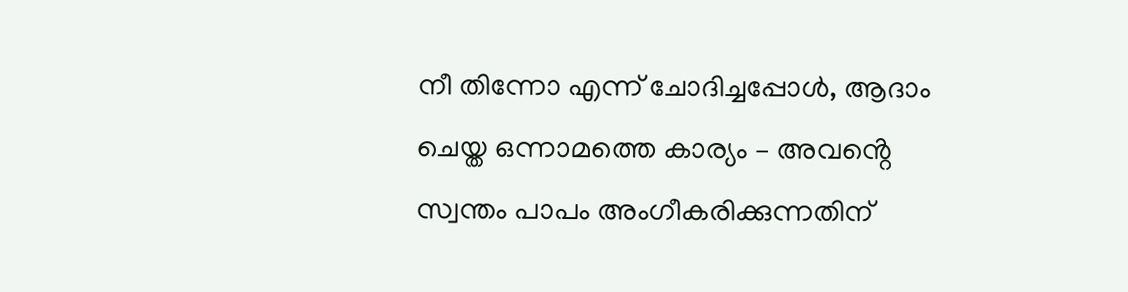നീ തിന്നോ എന്ന് ചോദിച്ചപ്പോൾ, ആദാം ചെയ്ത ഒന്നാമത്തെ കാര്യം – അവൻ്റെ സ്വന്തം പാപം അംഗീകരിക്കുന്നതിന്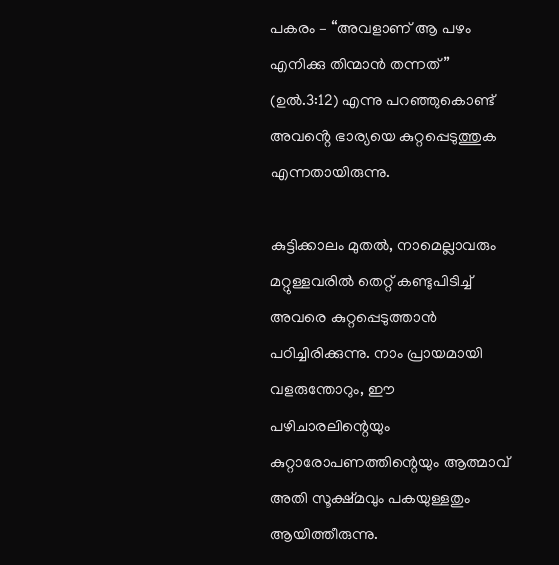പകരം – “അവളാണ് ആ പഴം എനിക്കു തിന്മാൻ തന്നത്” (ഉൽ.3:12) എന്നു പറഞ്ഞുകൊണ്ട് അവൻ്റെ ഭാര്യയെ കുറ്റപ്പെടുത്തുക എന്നതായിരുന്നു.

കുട്ടിക്കാലം മുതൽ, നാമെല്ലാവരും മറ്റുള്ളവരിൽ തെറ്റ് കണ്ടുപിടിച്ച് അവരെ കുറ്റപ്പെടുത്താൻ പഠിച്ചിരിക്കുന്നു. നാം പ്രായമായി വളരുന്തോറും, ഈ പഴിചാരലിന്റെയും കുറ്റാരോപണത്തിന്റെയും ആത്മാവ് അതി സൂക്ഷ്മവും പകയുള്ളതും ആയിത്തീരുന്നു.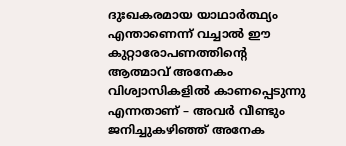ദുഃഖകരമായ യാഥാർത്ഥ്യം എന്താണെന്ന് വച്ചാൽ ഈ കുറ്റാരോപണത്തിന്റെ ആത്മാവ് അനേകം വിശ്വാസികളിൽ കാണപ്പെടുന്നു എന്നതാണ് – അവർ വീണ്ടും ജനിച്ചുകഴിഞ്ഞ് അനേക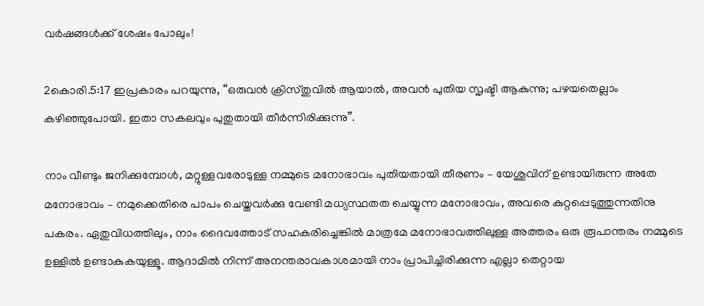വർഷങ്ങൾക്ക് ശേഷം പോലും!

2കൊരി.5:17 ഇപ്രകാരം പറയുന്നു, “ഒരുവൻ ക്രിസ്തുവിൽ ആയാൽ, അവൻ പുതിയ സൃഷ്ടി ആകുന്നു; പഴയതെല്ലാം കഴിഞ്ഞുപോയി. ഇതാ സകലവും പുതുതായി തീർന്നിരിക്കുന്നു”.

നാം വീണ്ടും ജനിക്കുമ്പോൾ, മറ്റുള്ളവരോടുള്ള നമ്മുടെ മനോഭാവം പുതിയതായി തീരണം – യേശുവിന് ഉണ്ടായിരുന്ന അതേ മനോഭാവം – നമുക്കെതിരെ പാപം ചെയ്തവർക്കു വേണ്ടി മധ്യസ്ഥതത ചെയ്യുന്ന മനോഭാവം, അവരെ കുറ്റപ്പെടുത്തുന്നതിനു പകരം. ഏതുവിധത്തിലും, നാം ദൈവത്തോട് സഹകരിച്ചെങ്കിൽ മാത്രമേ മനോഭാവത്തിലുള്ള അത്തരം ഒരു രൂപാന്തരം നമ്മുടെ ഉള്ളിൽ ഉണ്ടാകുകയുള്ളൂ. ആദാമിൽ നിന്ന് അനന്തരാവകാശമായി നാം പ്രാപിച്ചിരിക്കുന്ന എല്ലാ തെറ്റായ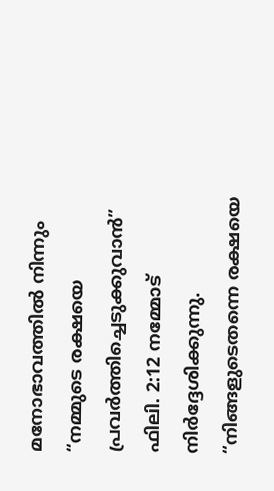മനോഭാവത്തിൽ നിന്നും “നമ്മുടെ രക്ഷയെ പ്രവർത്തിച്ചെടുക്കുവാൻ” ഫിലി. 2:12 നമ്മോട് നിർദ്ദേശിക്കുന്നു. “നിങ്ങളുടെതന്നെ രക്ഷയെ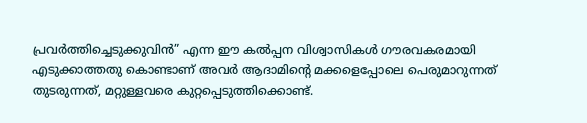പ്രവർത്തിച്ചെടുക്കുവിൻ” എന്ന ഈ കൽപ്പന വിശ്വാസികൾ ഗൗരവകരമായി എടുക്കാത്തതു കൊണ്ടാണ് അവർ ആദാമിൻ്റെ മക്കളെപ്പോലെ പെരുമാറുന്നത് തുടരുന്നത്, മറ്റുള്ളവരെ കുറ്റപ്പെടുത്തിക്കൊണ്ട്.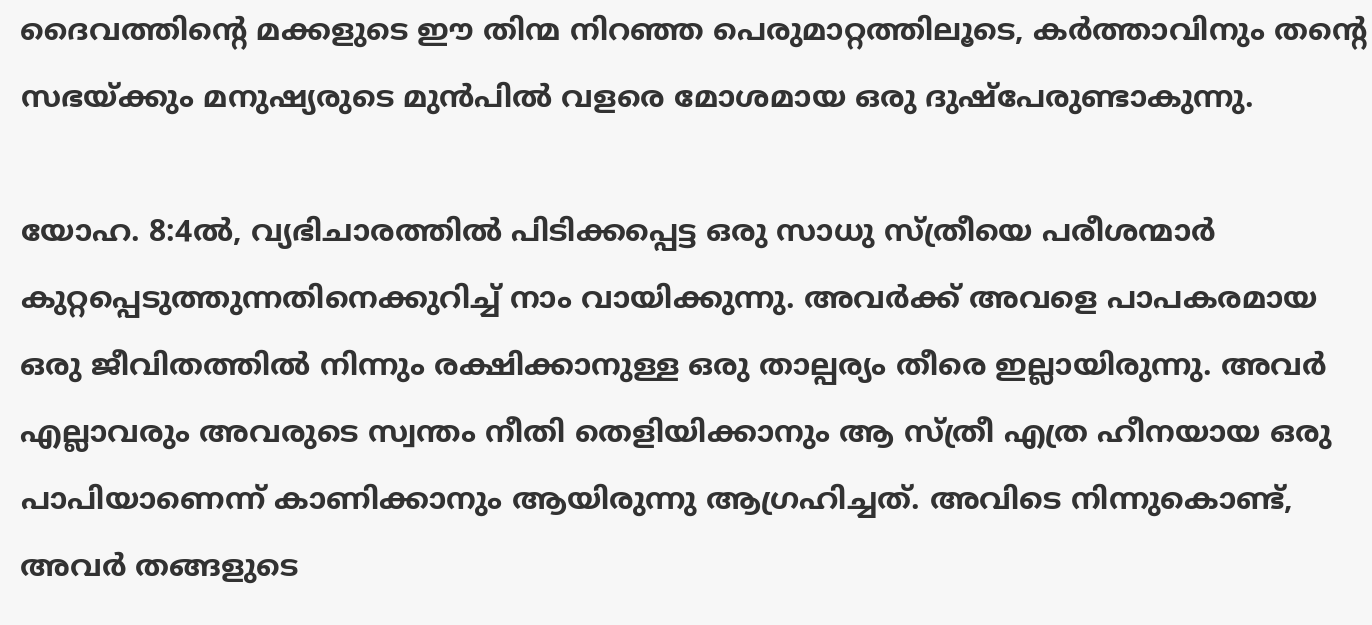ദൈവത്തിൻ്റെ മക്കളുടെ ഈ തിന്മ നിറഞ്ഞ പെരുമാറ്റത്തിലൂടെ, കർത്താവിനും തൻ്റെ സഭയ്ക്കും മനുഷ്യരുടെ മുൻപിൽ വളരെ മോശമായ ഒരു ദുഷ്പേരുണ്ടാകുന്നു.

യോഹ. 8:4ൽ, വ്യഭിചാരത്തിൽ പിടിക്കപ്പെട്ട ഒരു സാധു സ്ത്രീയെ പരീശന്മാർ കുറ്റപ്പെടുത്തുന്നതിനെക്കുറിച്ച് നാം വായിക്കുന്നു. അവർക്ക് അവളെ പാപകരമായ ഒരു ജീവിതത്തിൽ നിന്നും രക്ഷിക്കാനുള്ള ഒരു താല്പര്യം തീരെ ഇല്ലായിരുന്നു. അവർ എല്ലാവരും അവരുടെ സ്വന്തം നീതി തെളിയിക്കാനും ആ സ്ത്രീ എത്ര ഹീനയായ ഒരു പാപിയാണെന്ന് കാണിക്കാനും ആയിരുന്നു ആഗ്രഹിച്ചത്. അവിടെ നിന്നുകൊണ്ട്, അവർ തങ്ങളുടെ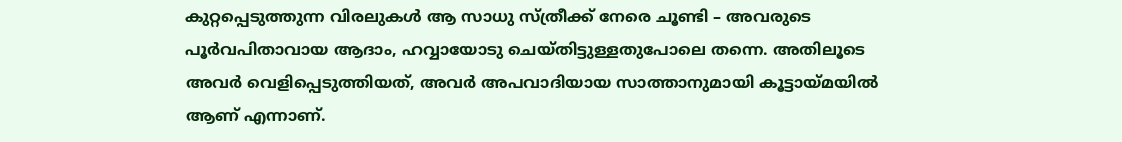കുറ്റപ്പെടുത്തുന്ന വിരലുകൾ ആ സാധു സ്ത്രീക്ക് നേരെ ചൂണ്ടി – അവരുടെ പൂർവപിതാവായ ആദാം, ഹവ്വായോടു ചെയ്തിട്ടുള്ളതുപോലെ തന്നെ. അതിലൂടെ അവർ വെളിപ്പെടുത്തിയത്, അവർ അപവാദിയായ സാത്താനുമായി കൂട്ടായ്മയിൽ ആണ് എന്നാണ്.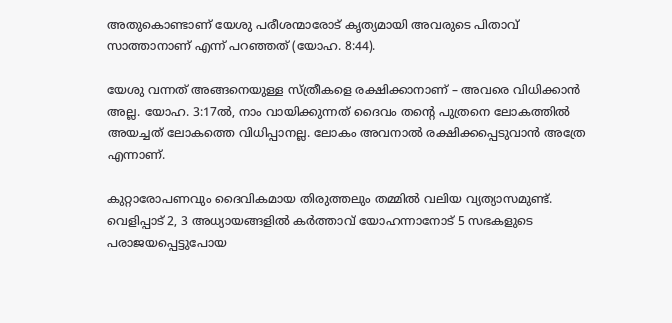അതുകൊണ്ടാണ് യേശു പരീശന്മാരോട് കൃത്യമായി അവരുടെ പിതാവ് സാത്താനാണ് എന്ന് പറഞ്ഞത് (യോഹ. 8:44).

യേശു വന്നത് അങ്ങനെയുള്ള സ്ത്രീകളെ രക്ഷിക്കാനാണ് – അവരെ വിധിക്കാൻ അല്ല. യോഹ. 3:17ൽ, നാം വായിക്കുന്നത് ദൈവം തൻ്റെ പുത്രനെ ലോകത്തിൽ അയച്ചത് ലോകത്തെ വിധിപ്പാനല്ല. ലോകം അവനാൽ രക്ഷിക്കപ്പെടുവാൻ അത്രേ എന്നാണ്.

കുറ്റാരോപണവും ദൈവികമായ തിരുത്തലും തമ്മിൽ വലിയ വ്യത്യാസമുണ്ട്. വെളിപ്പാട് 2, 3 അധ്യായങ്ങളിൽ കർത്താവ് യോഹന്നാനോട് 5 സഭകളുടെ പരാജയപ്പെട്ടുപോയ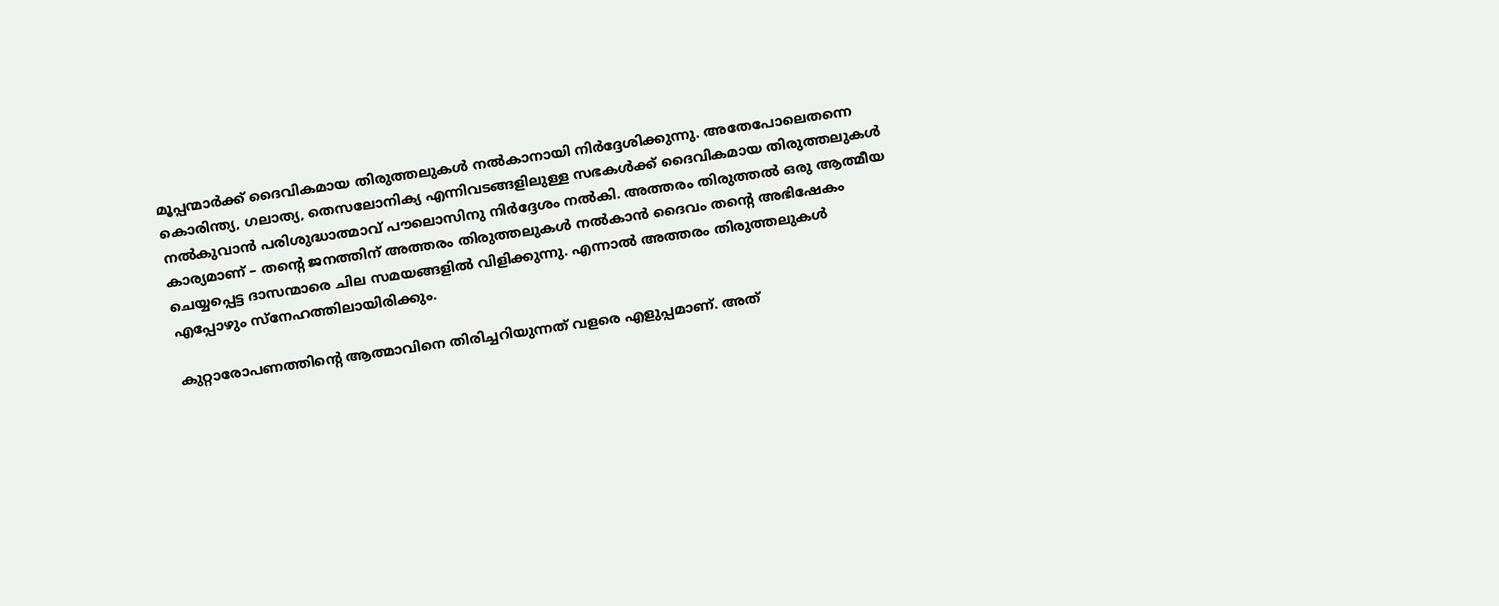മൂപ്പന്മാർക്ക് ദൈവികമായ തിരുത്തലുകൾ നൽകാനായി നിർദ്ദേശിക്കുന്നു. അതേപോലെതന്നെ കൊരിന്ത്യ, ഗലാത്യ, തെസലോനിക്യ എന്നിവടങ്ങളിലുള്ള സഭകൾക്ക് ദൈവികമായ തിരുത്തലുകൾ നൽകുവാൻ പരിശുദ്ധാത്മാവ് പൗലൊസിനു നിർദ്ദേശം നൽകി. അത്തരം തിരുത്തൽ ഒരു ആത്മീയ കാര്യമാണ് – തൻ്റെ ജനത്തിന് അത്തരം തിരുത്തലുകൾ നൽകാൻ ദൈവം തൻ്റെ അഭിഷേകം ചെയ്യപ്പെട്ട ദാസന്മാരെ ചില സമയങ്ങളിൽ വിളിക്കുന്നു. എന്നാൽ അത്തരം തിരുത്തലുകൾ എപ്പോഴും സ്നേഹത്തിലായിരിക്കും.

കുറ്റാരോപണത്തിന്റെ ആത്മാവിനെ തിരിച്ചറിയുന്നത് വളരെ എളുപ്പമാണ്. അത്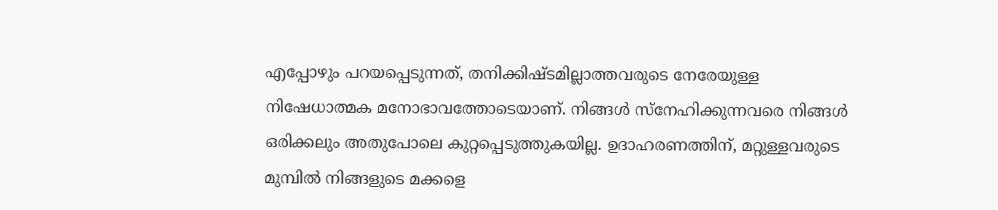എപ്പോഴും പറയപ്പെടുന്നത്, തനിക്കിഷ്‌ടമില്ലാത്തവരുടെ നേരേയുള്ള നിഷേധാത്മക മനോഭാവത്തോടെയാണ്. നിങ്ങൾ സ്നേഹിക്കുന്നവരെ നിങ്ങൾ ഒരിക്കലും അതുപോലെ കുറ്റപ്പെടുത്തുകയില്ല. ഉദാഹരണത്തിന്, മറ്റുള്ളവരുടെ മുമ്പിൽ നിങ്ങളുടെ മക്കളെ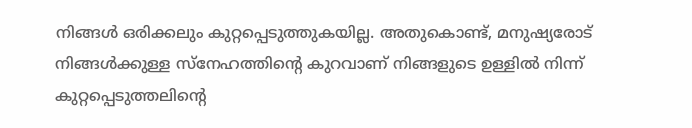നിങ്ങൾ ഒരിക്കലും കുറ്റപ്പെടുത്തുകയില്ല. അതുകൊണ്ട്, മനുഷ്യരോട് നിങ്ങൾക്കുള്ള സ്നേഹത്തിൻ്റെ കുറവാണ് നിങ്ങളുടെ ഉള്ളിൽ നിന്ന് കുറ്റപ്പെടുത്തലിന്റെ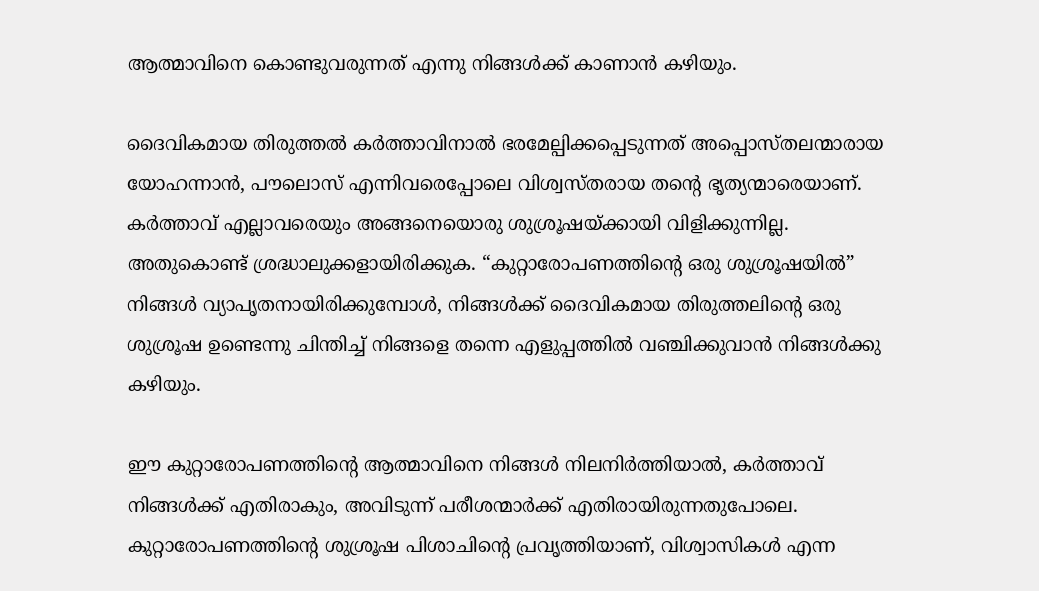ആത്മാവിനെ കൊണ്ടുവരുന്നത് എന്നു നിങ്ങൾക്ക് കാണാൻ കഴിയും.

ദൈവികമായ തിരുത്തൽ കർത്താവിനാൽ ഭരമേല്പിക്കപ്പെടുന്നത് അപ്പൊസ്തലന്മാരായ യോഹന്നാൻ, പൗലൊസ് എന്നിവരെപ്പോലെ വിശ്വസ്തരായ തൻ്റെ ഭൃത്യന്മാരെയാണ്. കർത്താവ് എല്ലാവരെയും അങ്ങനെയൊരു ശുശ്രൂഷയ്ക്കായി വിളിക്കുന്നില്ല. അതുകൊണ്ട് ശ്രദ്ധാലുക്കളായിരിക്കുക. “കുറ്റാരോപണത്തിൻ്റെ ഒരു ശുശ്രൂഷയിൽ” നിങ്ങൾ വ്യാപൃതനായിരിക്കുമ്പോൾ, നിങ്ങൾക്ക് ദൈവികമായ തിരുത്തലിന്റെ ഒരു ശുശ്രൂഷ ഉണ്ടെന്നു ചിന്തിച്ച് നിങ്ങളെ തന്നെ എളുപ്പത്തിൽ വഞ്ചിക്കുവാൻ നിങ്ങൾക്കു കഴിയും.

ഈ കുറ്റാരോപണത്തിന്റെ ആത്മാവിനെ നിങ്ങൾ നിലനിർത്തിയാൽ, കർത്താവ് നിങ്ങൾക്ക് എതിരാകും, അവിടുന്ന് പരീശന്മാർക്ക് എതിരായിരുന്നതുപോലെ. കുറ്റാരോപണത്തിന്റെ ശുശ്രൂഷ പിശാചിൻ്റെ പ്രവൃത്തിയാണ്, വിശ്വാസികൾ എന്ന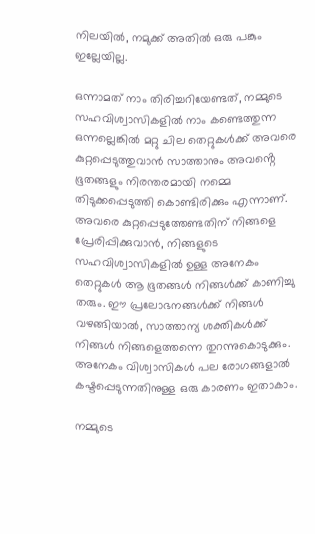നിലയിൽ, നമുക്ക് അതിൽ ഒരു പങ്കും ഇല്ലേയില്ല.

ഒന്നാമത് നാം തിരിച്ചറിയേണ്ടത്, നമ്മുടെ സഹവിശ്വാസികളിൽ നാം കണ്ടെത്തുന്ന ഒന്നല്ലെങ്കിൽ മറ്റു ചില തെറ്റുകൾക്ക് അവരെ കുറ്റപ്പെടുത്തുവാൻ സാത്താനും അവൻ്റെ ഭൂതങ്ങളും നിരന്തരമായി നമ്മെ തിടുക്കപ്പെടുത്തി കൊണ്ടിരിക്കും എന്നാണ്. അവരെ കുറ്റപ്പെടുത്തേണ്ടതിന് നിങ്ങളെ പ്രേരിപ്പിക്കുവാൻ, നിങ്ങളുടെ സഹവിശ്വാസികളിൽ ഉള്ള അനേകം തെറ്റുകൾ ആ ഭൂതങ്ങൾ നിങ്ങൾക്ക് കാണിച്ചു തരും. ഈ പ്രലോഭനങ്ങൾക്ക് നിങ്ങൾ വഴങ്ങിയാൽ, സാത്താന്യ ശക്തികൾക്ക് നിങ്ങൾ നിങ്ങളെത്തന്നെ തുറന്നുകൊടുക്കും. അനേകം വിശ്വാസികൾ പല രോഗങ്ങളാൽ കഷ്ടപ്പെടുന്നതിനുള്ള ഒരു കാരണം ഇതാകാം.

നമ്മുടെ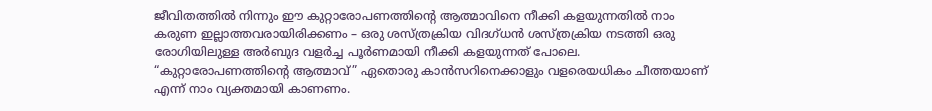ജീവിതത്തിൽ നിന്നും ഈ കുറ്റാരോപണത്തിന്റെ ആത്മാവിനെ നീക്കി കളയുന്നതിൽ നാം കരുണ ഇല്ലാത്തവരായിരിക്കണം – ഒരു ശസ്ത്രക്രിയ വിദഗ്ധൻ ശസ്ത്രക്രിയ നടത്തി ഒരു രോഗിയിലുള്ള അർബുദ വളർച്ച പൂർണമായി നീക്കി കളയുന്നത് പോലെ. “കുറ്റാരോപണത്തിന്റെ ആത്മാവ്” ഏതൊരു കാൻസറിനെക്കാളും വളരെയധികം ചീത്തയാണ് എന്ന് നാം വ്യക്തമായി കാണണം.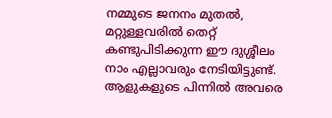നമ്മുടെ ജനനം മുതൽ, മറ്റുള്ളവരിൽ തെറ്റ് കണ്ടുപിടിക്കുന്ന ഈ ദുശ്ശീലം നാം എല്ലാവരും നേടിയിട്ടുണ്ട്. ആളുകളുടെ പിന്നിൽ അവരെ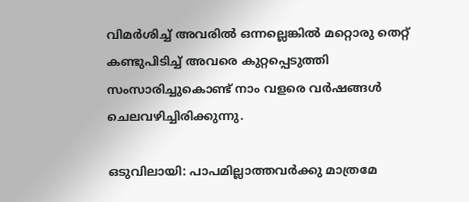വിമർശിച്ച് അവരിൽ ഒന്നല്ലെങ്കിൽ മറ്റൊരു തെറ്റ് കണ്ടുപിടിച്ച് അവരെ കുറ്റപ്പെടുത്തി സംസാരിച്ചുകൊണ്ട് നാം വളരെ വർഷങ്ങൾ ചെലവഴിച്ചിരിക്കുന്നു.

ഒടുവിലായി: പാപമില്ലാത്തവർക്കു മാത്രമേ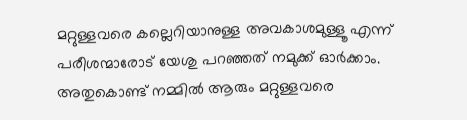മറ്റുള്ളവരെ കല്ലെറിയാനുള്ള അവകാശമുള്ളൂ എന്ന് പരീശന്മാരോട് യേശു പറഞ്ഞത് നമുക്ക് ഓർക്കാം. അതുകൊണ്ട് നമ്മിൽ ആരും മറ്റുള്ളവരെ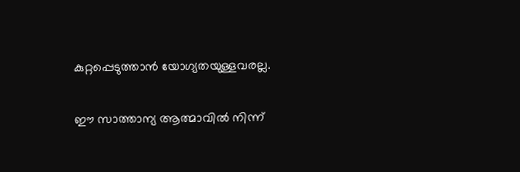കുറ്റപ്പെടുത്താൻ യോഗ്യതയുള്ളവരല്ല.

ഈ സാത്താന്യ ആത്മാവിൽ നിന്ന്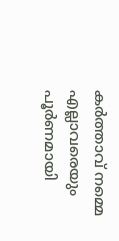കർത്താവ് നമ്മെ എല്ലാവരെയും പൂർണമായി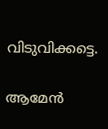വിടുവിക്കട്ടെ.

ആമേൻ